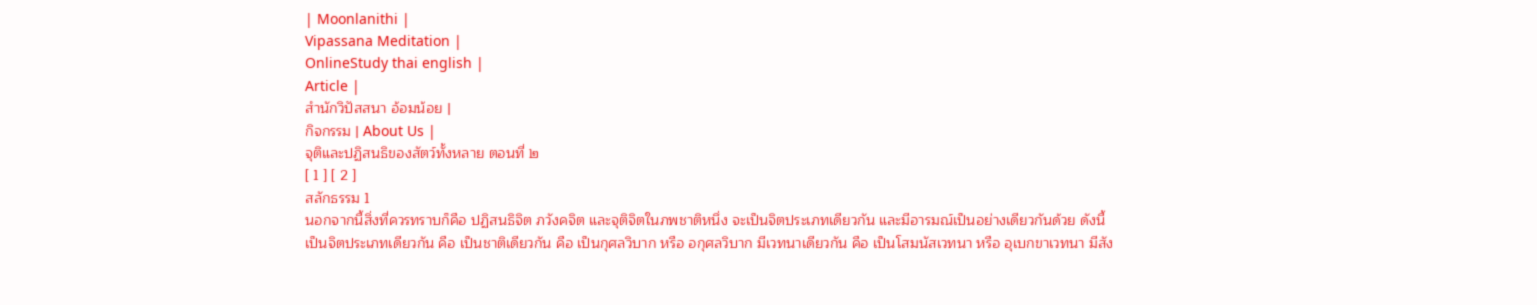| Moonlanithi |
Vipassana Meditation |
OnlineStudy thai english |
Article |
สำนักวิปัสสนา อ้อมน้อย |
กิจกรรม | About Us |
จุติและปฏิสนธิของสัตว์ทั้งหลาย ตอนที่ ๒
[ 1 ] [ 2 ]
สลักธรรม 1
นอกจากนี้สิ่งที่ควรทราบก็คือ ปฏิสนธิจิต ภวังคจิต และจุติจิตในภพชาติหนึ่ง จะเป็นจิตประเภทเดียวกัน และมีอารมณ์เป็นอย่างเดียวกันด้วย ดังนี้
เป็นจิตประเภทเดียวกัน คือ เป็นชาติเดียวกัน คือ เป็นกุศลวิบาก หรือ อกุศลวิบาก มีเวทนาเดียวกัน คือ เป็นโสมนัสเวทนา หรือ อุเบกขาเวทนา มีสัง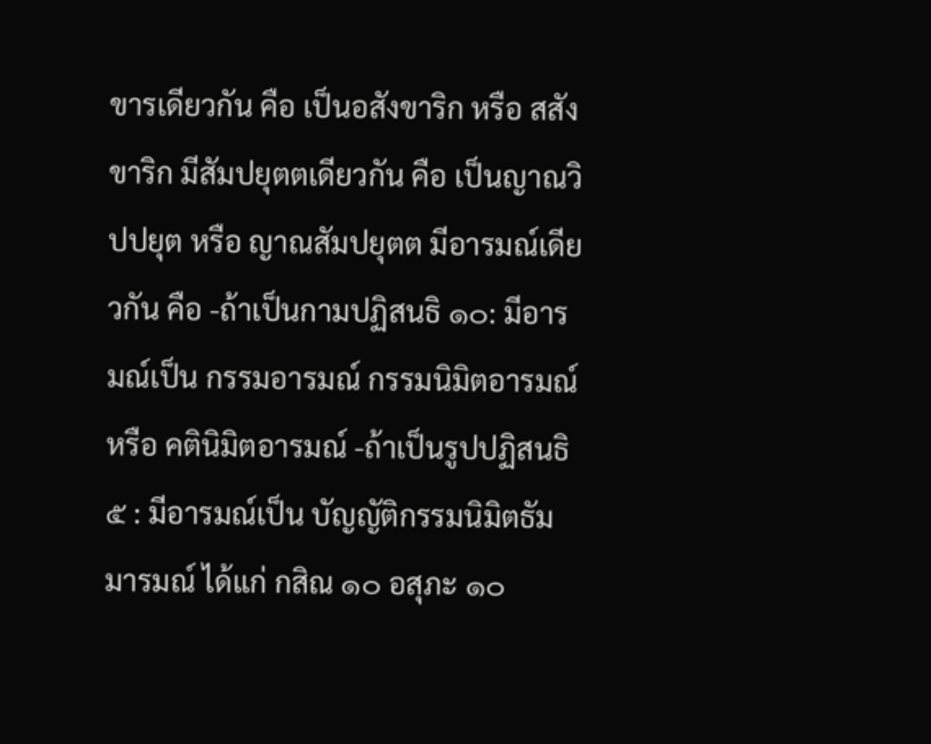ขารเดียวกัน คือ เป็นอสังขาริก หรือ สสังขาริก มีสัมปยุตตเดียวกัน คือ เป็นญาณวิปปยุต หรือ ญาณสัมปยุตต มีอารมณ์เดียวกัน คือ -ถ้าเป็นกามปฏิสนธิ ๑๐: มีอารมณ์เป็น กรรมอารมณ์ กรรมนิมิตอารมณ์ หรือ คตินิมิตอารมณ์ -ถ้าเป็นรูปปฏิสนธิ ๕ : มีอารมณ์เป็น บัญญัติกรรมนิมิตธัมมารมณ์ ได้แก่ กสิณ ๑๐ อสุภะ ๑๐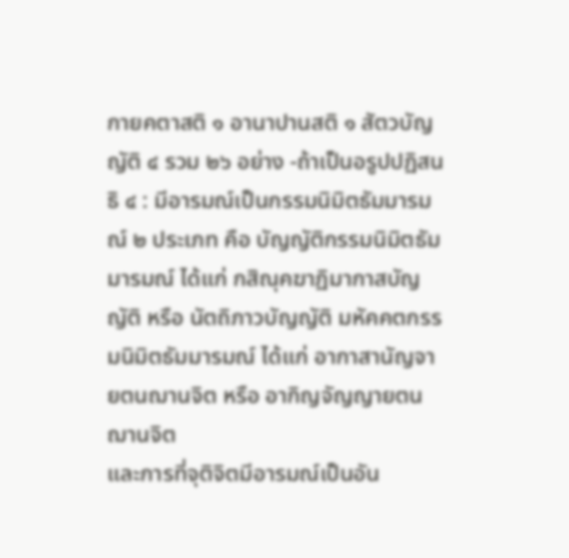กายคตาสติ ๑ อานาปานสติ ๑ สัตวบัญญัติ ๔ รวม ๒๖ อย่าง -ถ้าเป็นอรูปปฏิสนธิ ๔ : มีอารมณ์เป็นกรรมนิมิตธัมมารมณ์ ๒ ประเภท คือ บัญญัติกรรมนิมิตธัมมารมณ์ ได้แก่ กสิณุคฆาฏิมากาสบัญญัติ หรือ นัตถิภาวบัญญัติ มหัคคตกรรมนิมิตธัมมารมณ์ ได้แก่ อากาสานัญจายตนฌานจิต หรือ อากิญจัญญายตนฌานจิต
และการที่จุติจิตมีอารมณ์เป็นอัน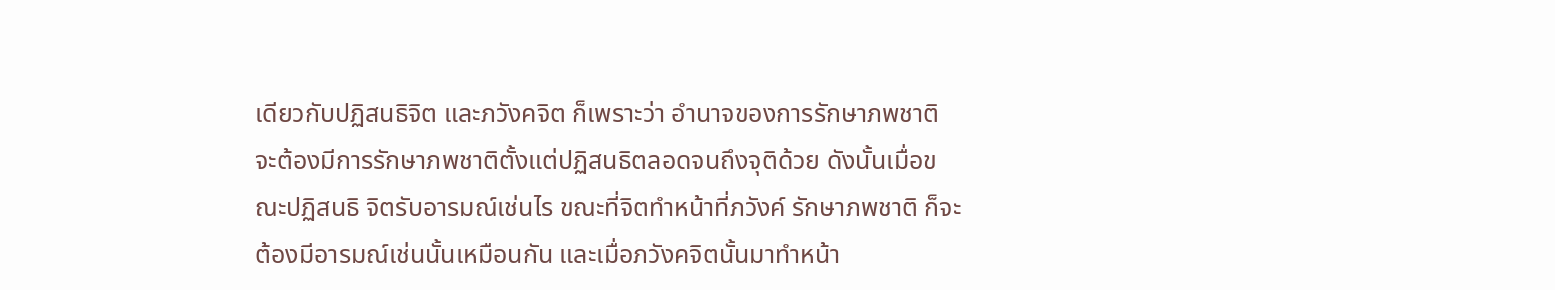เดียวกับปฏิสนธิจิต และภวังคจิต ก็เพราะว่า อำนาจของการรักษาภพชาติ จะต้องมีการรักษาภพชาติตั้งแต่ปฏิสนธิตลอดจนถึงจุติด้วย ดังนั้นเมื่อขณะปฏิสนธิ จิตรับอารมณ์เช่นไร ขณะที่จิตทำหน้าที่ภวังค์ รักษาภพชาติ ก็จะต้องมีอารมณ์เช่นนั้นเหมือนกัน และเมื่อภวังคจิตนั้นมาทำหน้า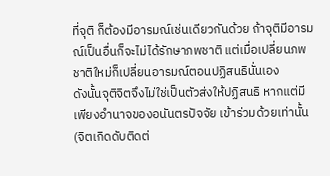ที่จุติ ก็ต้องมีอารมณ์เช่นเดียวกันด้วย ถ้าจุติมีอารมณ์เป็นอื่นก็จะไม่ได้รักษาภพชาติ แต่เมื่อเปลี่ยนภพชาติใหม่ก็เปลี่ยนอารมณ์ตอนปฏิสนธินั่นเอง
ดังนั้นจุติจิตจึงไม่ใช่เป็นตัวส่งให้ปฏิสนธิ หากแต่มีเพียงอำนาจของอนันตรปัจจัย เข้าร่วมด้วยเท่านั้น (จิตเกิดดับติดต่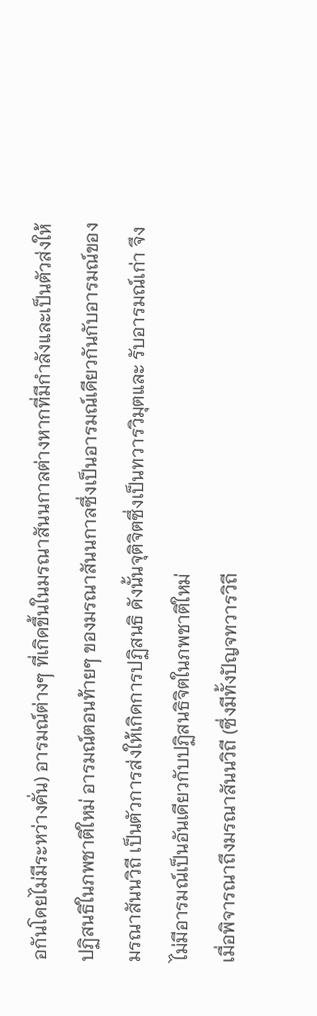อกันโดยไม่มีระหว่างคั่น) อารมณ์ต่างๆ ที่เกิดขึ้นในมรณาสันนกาลต่างหากที่มีกำลังและเป็นตัวส่งให้ปฏิสนธิในภพชาติใหม่ อารมณ์ตอนท้ายๆ ของมรณาสันนกาลซึ่งเป็นอารมณ์เดียวกันกับอารมณ์ของมรณาสันนวิถี เป็นตัวการส่งให้เกิดการปฏิสนธิ ดังนั้นจุติจิตซึ่งเป็นทวารวิมุตและ รับอารมณ์เก่า จึงไม่มีอารมณ์เป็นอันเดียวกับปฏิสนธิจิตในภพชาติใหม่
เมื่อพิจารณาถึงมรณาสันนวิถี (ซึ่งมีทั้งปัญจทวารวิถี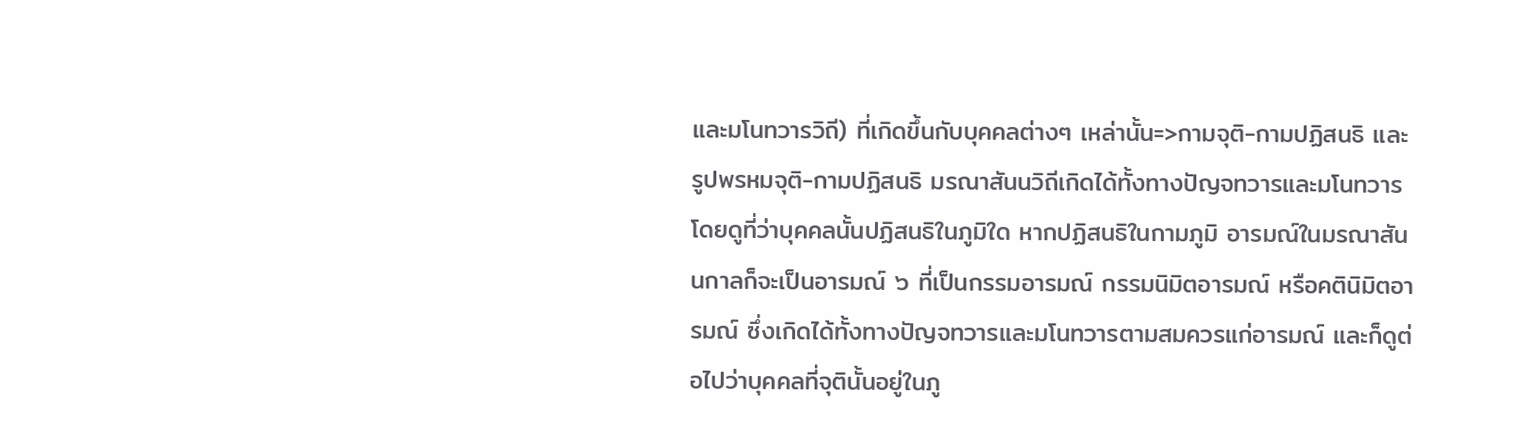และมโนทวารวิถี) ที่เกิดขึ้นกับบุคคลต่างๆ เหล่านั้น=>กามจุติ-กามปฏิสนธิ และรูปพรหมจุติ-กามปฏิสนธิ มรณาสันนวิถีเกิดได้ทั้งทางปัญจทวารและมโนทวาร
โดยดูที่ว่าบุคคลนั้นปฏิสนธิในภูมิใด หากปฏิสนธิในกามภูมิ อารมณ์ในมรณาสันนกาลก็จะเป็นอารมณ์ ๖ ที่เป็นกรรมอารมณ์ กรรมนิมิตอารมณ์ หรือคตินิมิตอารมณ์ ซึ่งเกิดได้ทั้งทางปัญจทวารและมโนทวารตามสมควรแก่อารมณ์ และก็ดูต่อไปว่าบุคคลที่จุตินั้นอยู่ในภู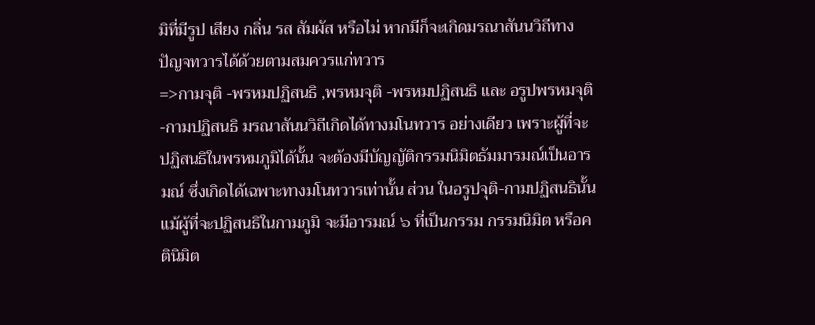มิที่มีรูป เสียง กลิ่น รส สัมผัส หรือไม่ หากมีก็จะเกิดมรณาสันนวิถีทางปัญจทวารได้ด้วยตามสมควรแก่ทวาร
=>กามจุติ -พรหมปฏิสนธิ ,พรหมจุติ -พรหมปฏิสนธิ และ อรูปพรหมจุติ -กามปฏิสนธิ มรณาสันนวิถีเกิดได้ทางมโนทวาร อย่างเดียว เพราะผู้ที่จะปฏิสนธิในพรหมภูมิได้นั้น จะต้องมีบัญญัติกรรมนิมิตธัมมารมณ์เป็นอารมณ์ ซึ่งเกิดได้เฉพาะทางมโนทวารเท่านั้น ส่วน ในอรูปจุติ-กามปฏิสนธินั้น แม้ผู้ที่จะปฏิสนธิในกามภูมิ จะมีอารมณ์ ๖ ที่เป็นกรรม กรรมนิมิต หรือคตินิมิต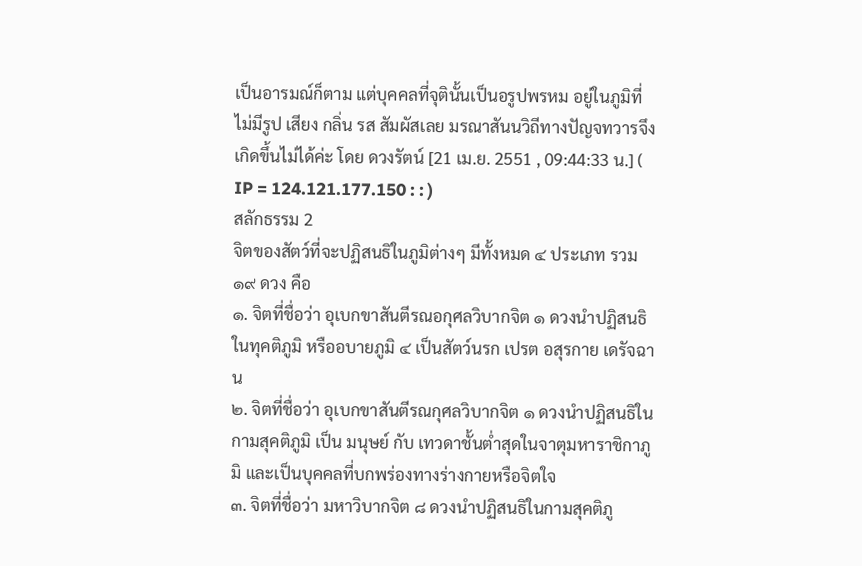เป็นอารมณ์ก็ตาม แต่บุคคลที่จุตินั้นเป็นอรูปพรหม อยู่ในภูมิที่ไม่มีรูป เสียง กลิ่น รส สัมผัสเลย มรณาสันนวิถีทางปัญจทวารจึงเกิดขึ้นไม่ได้ค่ะ โดย ดวงรัตน์ [21 เม.ย. 2551 , 09:44:33 น.] ( IP = 124.121.177.150 : : )
สลักธรรม 2
จิตของสัตว์ที่จะปฏิสนธิในภูมิต่างๆ มีทั้งหมด ๔ ประเภท รวม ๑๙ ดวง คือ
๑. จิตที่ชื่อว่า อุเบกขาสันตีรณอกุศลวิบากจิต ๑ ดวงนำปฏิสนธิในทุคติภูมิ หรืออบายภูมิ ๔ เป็นสัตว์นรก เปรต อสุรกาย เดรัจฉาน
๒. จิตที่ชื่อว่า อุเบกขาสันตีรณกุศลวิบากจิต ๑ ดวงนำปฏิสนธิในกามสุคติภูมิ เป็น มนุษย์ กับ เทวดาชั้นต่ำสุดในจาตุมหาราชิกาภูมิ และเป็นบุคคลที่บกพร่องทางร่างกายหรือจิตใจ
๓. จิตที่ชื่อว่า มหาวิบากจิต ๘ ดวงนำปฏิสนธิในกามสุคติภู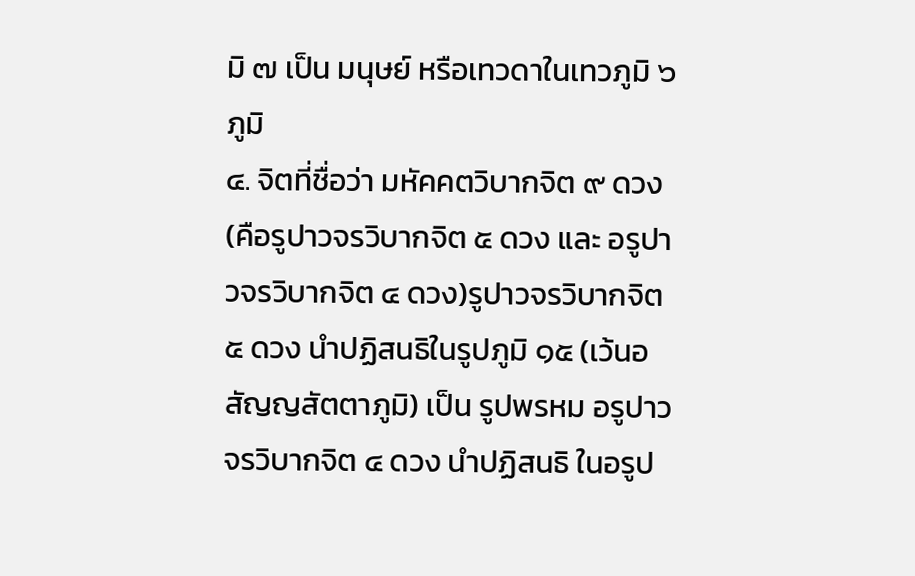มิ ๗ เป็น มนุษย์ หรือเทวดาในเทวภูมิ ๖ ภูมิ
๔. จิตที่ชื่อว่า มหัคคตวิบากจิต ๙ ดวง (คือรูปาวจรวิบากจิต ๕ ดวง และ อรูปาวจรวิบากจิต ๔ ดวง)รูปาวจรวิบากจิต ๕ ดวง นำปฏิสนธิในรูปภูมิ ๑๕ (เว้นอสัญญสัตตาภูมิ) เป็น รูปพรหม อรูปาวจรวิบากจิต ๔ ดวง นำปฏิสนธิ ในอรูป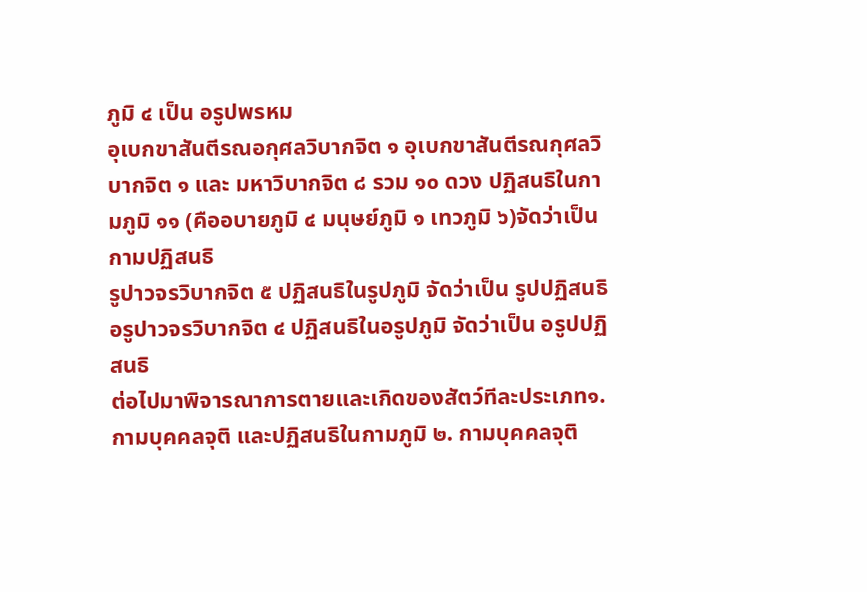ภูมิ ๔ เป็น อรูปพรหม
อุเบกขาสันตีรณอกุศลวิบากจิต ๑ อุเบกขาสันตีรณกุศลวิบากจิต ๑ และ มหาวิบากจิต ๘ รวม ๑๐ ดวง ปฏิสนธิในกามภูมิ ๑๑ (คืออบายภูมิ ๔ มนุษย์ภูมิ ๑ เทวภูมิ ๖)จัดว่าเป็น กามปฏิสนธิ
รูปาวจรวิบากจิต ๕ ปฏิสนธิในรูปภูมิ จัดว่าเป็น รูปปฏิสนธิ
อรูปาวจรวิบากจิต ๔ ปฏิสนธิในอรูปภูมิ จัดว่าเป็น อรูปปฏิสนธิ
ต่อไปมาพิจารณาการตายและเกิดของสัตว์ทีละประเภท๑. กามบุคคลจุติ และปฏิสนธิในกามภูมิ ๒. กามบุคคลจุติ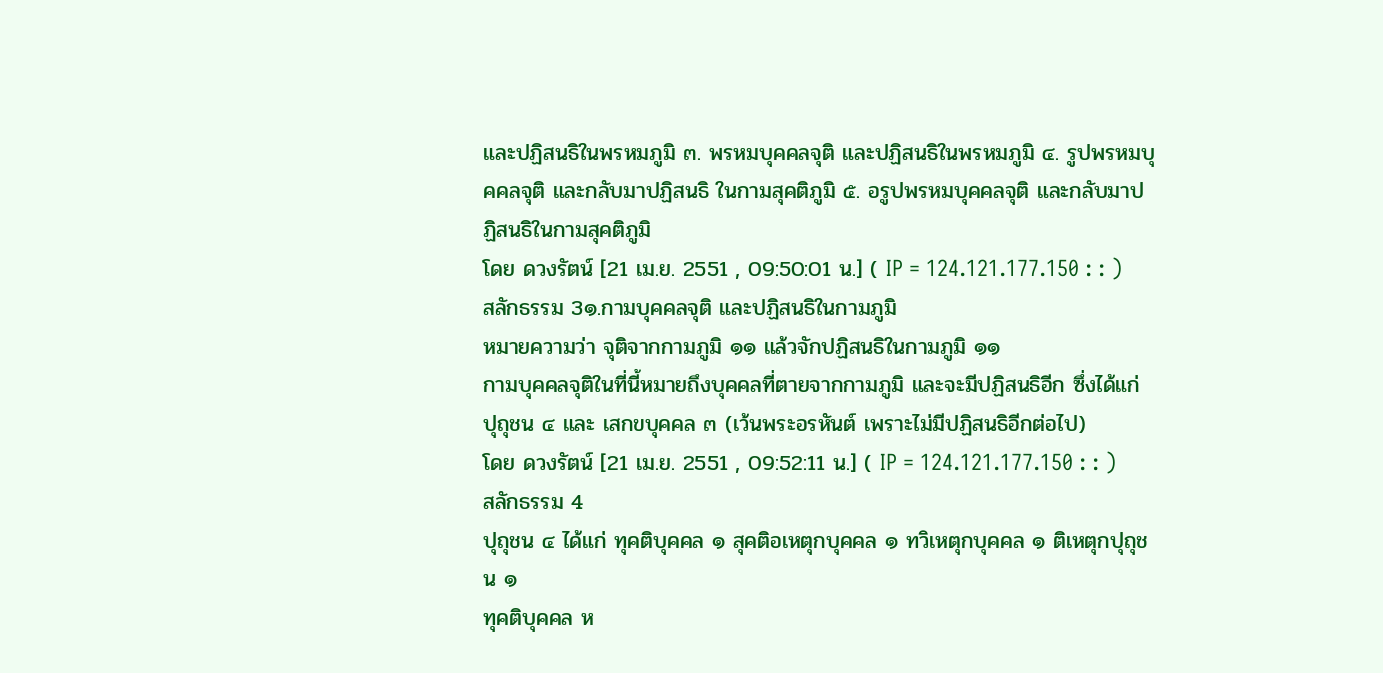และปฏิสนธิในพรหมภูมิ ๓. พรหมบุคคลจุติ และปฏิสนธิในพรหมภูมิ ๔. รูปพรหมบุคคลจุติ และกลับมาปฏิสนธิ ในกามสุคติภูมิ ๕. อรูปพรหมบุคคลจุติ และกลับมาปฏิสนธิในกามสุคติภูมิ
โดย ดวงรัตน์ [21 เม.ย. 2551 , 09:50:01 น.] ( IP = 124.121.177.150 : : )
สลักธรรม 3๑.กามบุคคลจุติ และปฏิสนธิในกามภูมิ
หมายความว่า จุติจากกามภูมิ ๑๑ แล้วจักปฏิสนธิในกามภูมิ ๑๑
กามบุคคลจุติในที่นี้หมายถึงบุคคลที่ตายจากกามภูมิ และจะมีปฏิสนธิอีก ซึ่งได้แก่ ปุถุชน ๔ และ เสกขบุคคล ๓ (เว้นพระอรหันต์ เพราะไม่มีปฏิสนธิอีกต่อไป)
โดย ดวงรัตน์ [21 เม.ย. 2551 , 09:52:11 น.] ( IP = 124.121.177.150 : : )
สลักธรรม 4
ปุถุชน ๔ ได้แก่ ทุคติบุคคล ๑ สุคติอเหตุกบุคคล ๑ ทวิเหตุกบุคคล ๑ ติเหตุกปุถุชน ๑
ทุคติบุคคล ห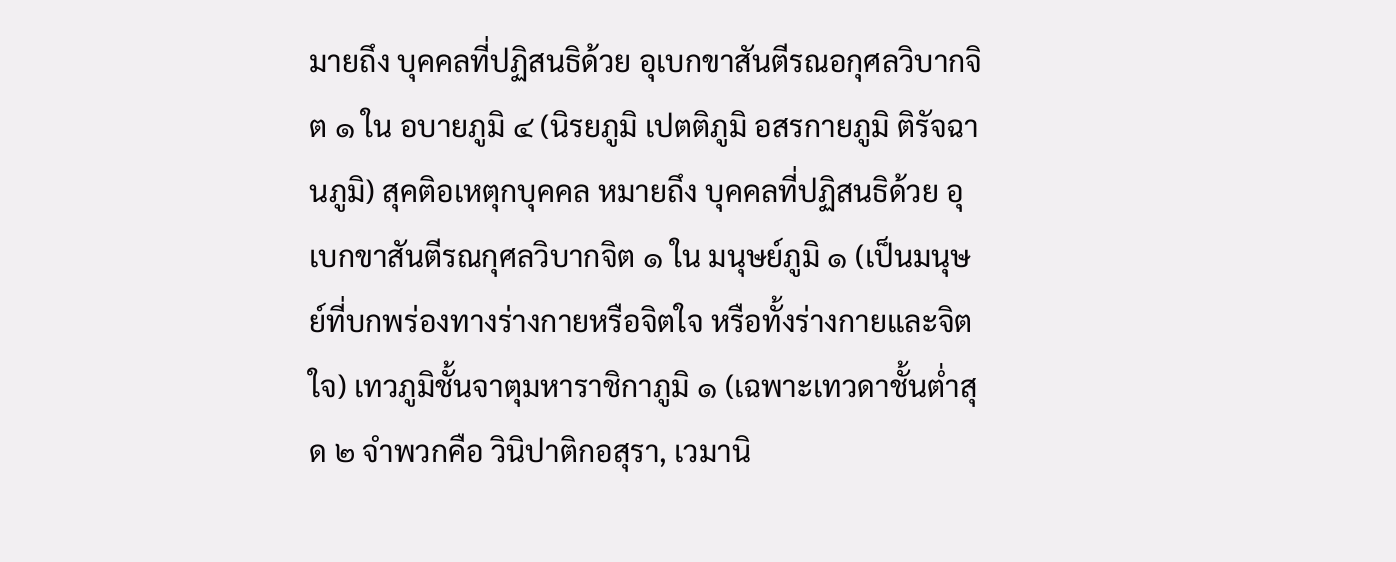มายถึง บุคคลที่ปฏิสนธิด้วย อุเบกขาสันตีรณอกุศลวิบากจิต ๑ ใน อบายภูมิ ๔ (นิรยภูมิ เปตติภูมิ อสรกายภูมิ ติรัจฉานภูมิ) สุคติอเหตุกบุคคล หมายถึง บุคคลที่ปฏิสนธิด้วย อุเบกขาสันตีรณกุศลวิบากจิต ๑ ใน มนุษย์ภูมิ ๑ (เป็นมนุษย์ที่บกพร่องทางร่างกายหรือจิตใจ หรือทั้งร่างกายและจิตใจ) เทวภูมิชั้นจาตุมหาราชิกาภูมิ ๑ (เฉพาะเทวดาชั้นต่ำสุด ๒ จำพวกคือ วินิปาติกอสุรา, เวมานิ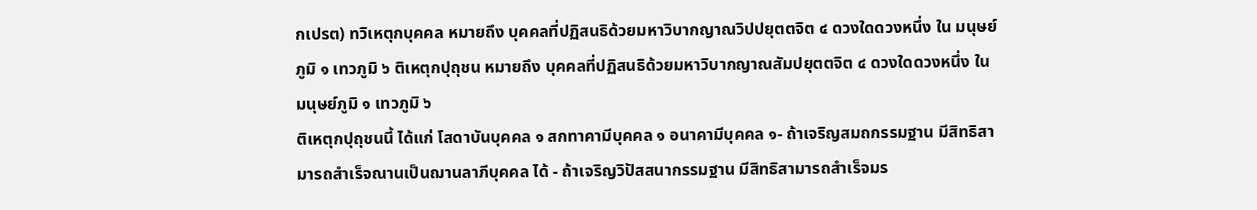กเปรต) ทวิเหตุกบุคคล หมายถึง บุคคลที่ปฏิสนธิด้วยมหาวิบากญาณวิปปยุตตจิต ๔ ดวงใดดวงหนึ่ง ใน มนุษย์ภูมิ ๑ เทวภูมิ ๖ ติเหตุกปุถุชน หมายถึง บุคคลที่ปฏิสนธิด้วยมหาวิบากญาณสัมปยุตตจิต ๔ ดวงใดดวงหนึ่ง ใน มนุษย์ภูมิ ๑ เทวภูมิ ๖
ติเหตุกปุถุชนนี้ ได้แก่ โสดาบันบุคคล ๑ สกทาคามีบุคคล ๑ อนาคามีบุคคล ๑- ถ้าเจริญสมถกรรมฐาน มีสิทธิสามารถสำเร็จณานเป็นฌานลาภีบุคคล ได้ - ถ้าเจริญวิปัสสนากรรมฐาน มีสิทธิสามารถสำเร็จมร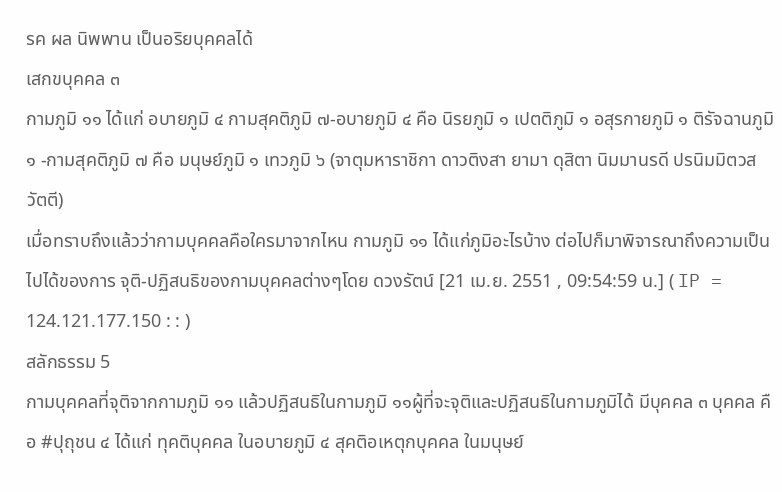รค ผล นิพพาน เป็นอริยบุคคลได้
เสกขบุคคล ๓
กามภูมิ ๑๑ ได้แก่ อบายภูมิ ๔ กามสุคติภูมิ ๗-อบายภูมิ ๔ คือ นิรยภูมิ ๑ เปตติภูมิ ๑ อสุรกายภูมิ ๑ ติรัจฉานภูมิ๑ -กามสุคติภูมิ ๗ คือ มนุษย์ภูมิ ๑ เทวภูมิ ๖ (จาตุมหาราชิกา ดาวติงสา ยามา ดุสิตา นิมมานรดี ปรนิมมิตวสวัตตี)
เมื่อทราบถึงแล้วว่ากามบุคคลคือใครมาจากไหน กามภูมิ ๑๑ ได้แก่ภูมิอะไรบ้าง ต่อไปก็มาพิจารณาถึงความเป็นไปได้ของการ จุติ-ปฏิสนธิของกามบุคคลต่างๆโดย ดวงรัตน์ [21 เม.ย. 2551 , 09:54:59 น.] ( IP = 124.121.177.150 : : )
สลักธรรม 5
กามบุคคลที่จุติจากกามภูมิ ๑๑ แล้วปฏิสนธิในกามภูมิ ๑๑ผู้ที่จะจุติและปฏิสนธิในกามภูมิได้ มีบุคคล ๓ บุคคล คือ #ปุถุชน ๔ ได้แก่ ทุคติบุคคล ในอบายภูมิ ๔ สุคติอเหตุกบุคคล ในมนุษย์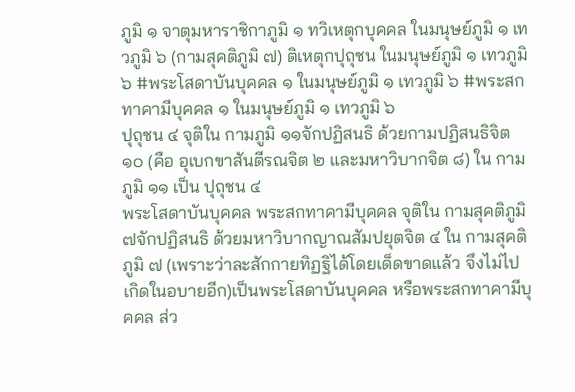ภูมิ ๑ จาตุมหาราชิกาภูมิ ๑ ทวิเหตุกบุคคล ในมนุษย์ภูมิ ๑ เทวภูมิ ๖ (กามสุคติภูมิ ๗) ติเหตุกปุถุชน ในมนุษย์ภูมิ ๑ เทวภูมิ ๖ #พระโสดาบันบุคคล ๑ ในมนุษย์ภูมิ ๑ เทวภูมิ ๖ #พระสกทาคามีบุคคล ๑ ในมนุษย์ภูมิ ๑ เทวภูมิ ๖
ปุถุชน ๔ จุติใน กามภูมิ ๑๑จักปฏิสนธิ ด้วยกามปฏิสนธิจิต ๑๐ (คือ อุเบกขาสันตีรณจิต ๒ และมหาวิบากจิต ๘) ใน กามภูมิ ๑๑ เป็น ปุถุชน ๔
พระโสดาบันบุคคล พระสกทาคามีบุคคล จุติใน กามสุคติภูมิ ๗จักปฏิสนธิ ด้วยมหาวิบากญาณสัมปยุตจิต ๔ ใน กามสุคติภูมิ ๗ (เพราะว่าละสักกายทิฏฐิได้โดยเด็ดขาดแล้ว จึงไม่ไปเกิดในอบายอีก)เป็นพระโสดาบันบุคคล หรือพระสกทาคามีบุคคล ส่ว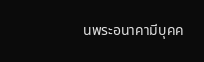นพระอนาคามีบุคค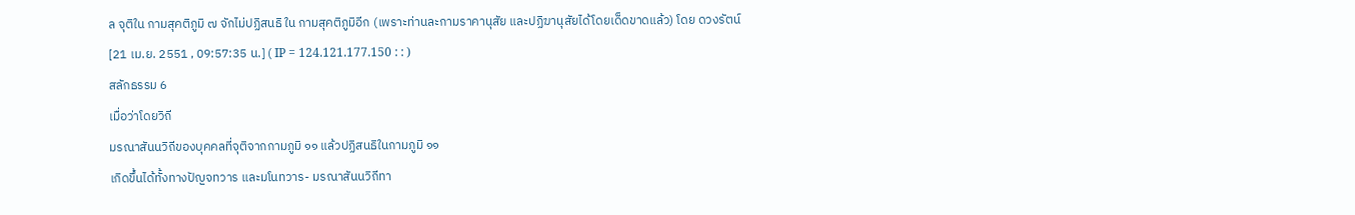ล จุติใน กามสุคติภูมิ ๗ จักไม่ปฏิสนธิ ใน กามสุคติภูมิอีก (เพราะท่านละกามราคานุสัย และปฏิฆานุสัยได้โดยเด็ดขาดแล้ว) โดย ดวงรัตน์ [21 เม.ย. 2551 , 09:57:35 น.] ( IP = 124.121.177.150 : : )
สลักธรรม 6
เมื่อว่าโดยวิถี
มรณาสันนวิถีของบุคคลที่จุติจากกามภูมิ ๑๑ แล้วปฏิสนธิในกามภูมิ ๑๑
เกิดขึ้นได้ทั้งทางปัญจทวาร และมโนทวาร- มรณาสันนวิถีทา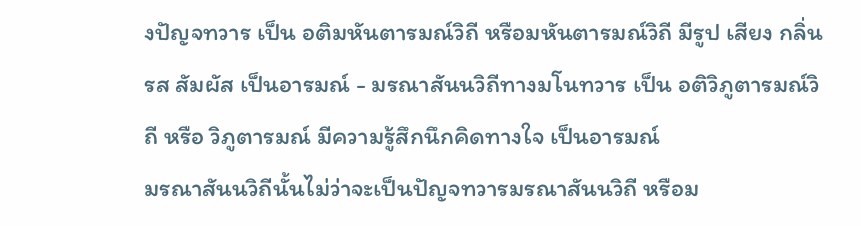งปัญจทวาร เป็น อติมหันตารมณ์วิถี หรือมหันตารมณ์วิถี มีรูป เสียง กลิ่น รส สัมผัส เป็นอารมณ์ - มรณาสันนวิถีทางมโนทวาร เป็น อติวิภูตารมณ์วิถี หรือ วิภูตารมณ์ มีความรู้สึกนึกคิดทางใจ เป็นอารมณ์
มรณาสันนวิถีนั้นไม่ว่าจะเป็นปัญจทวารมรณาสันนวิถี หรือม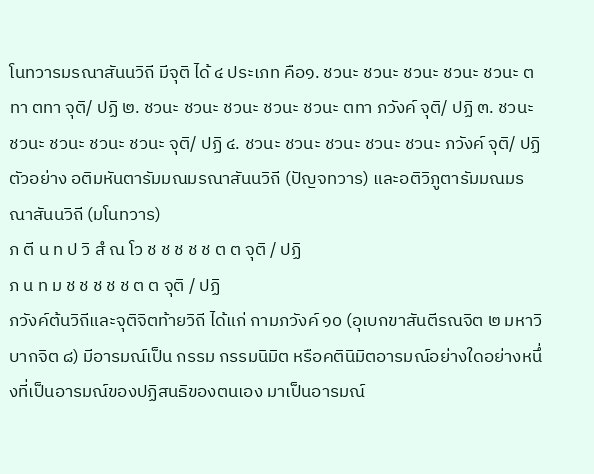โนทวารมรณาสันนวิถี มีจุติ ได้ ๔ ประเภท คือ๑. ชวนะ ชวนะ ชวนะ ชวนะ ชวนะ ตทา ตทา จุติ/ ปฏิ ๒. ชวนะ ชวนะ ชวนะ ชวนะ ชวนะ ตทา ภวังค์ จุติ/ ปฏิ ๓. ชวนะ ชวนะ ชวนะ ชวนะ ชวนะ จุติ/ ปฏิ ๔. ชวนะ ชวนะ ชวนะ ชวนะ ชวนะ ภวังค์ จุติ/ ปฏิ
ตัวอย่าง อติมหันตารัมมณมรณาสันนวิถี (ปัญจทวาร) และอติวิภูตารัมมณมรณาสันนวิถี (มโนทวาร)
ภ ตี น ท ป วิ สํ ณ โว ช ช ช ช ช ต ต จุติ / ปฏิ
ภ น ท ม ช ช ช ช ช ต ต จุติ / ปฏิ
ภวังค์ต้นวิถีและจุติจิตท้ายวิถี ได้แก่ กามภวังค์ ๑๐ (อุเบกขาสันตีรณจิต ๒ มหาวิบากจิต ๘) มีอารมณ์เป็น กรรม กรรมนิมิต หรือคตินิมิตอารมณ์อย่างใดอย่างหนึ่งที่เป็นอารมณ์ของปฏิสนธิของตนเอง มาเป็นอารมณ์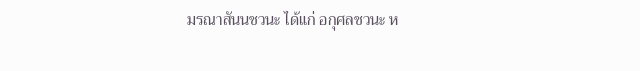มรณาสันนชวนะ ได้แก่ อกุศลชวนะ ห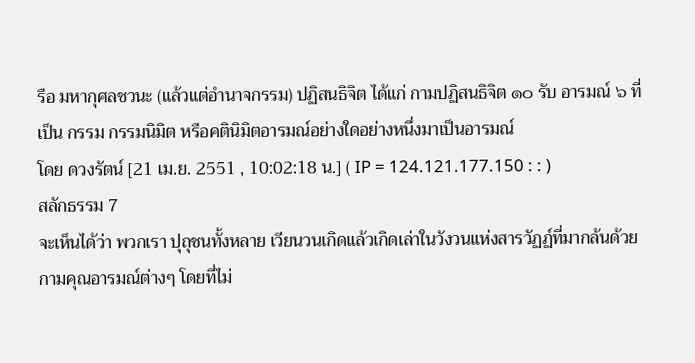รือ มหากุศลชวนะ (แล้วแต่อำนาจกรรม) ปฏิสนธิจิต ได้แก่ กามปฏิสนธิจิต ๑๐ รับ อารมณ์ ๖ ที่เป็น กรรม กรรมนิมิต หรือคตินิมิตอารมณ์อย่างใดอย่างหนึ่งมาเป็นอารมณ์
โดย ดวงรัตน์ [21 เม.ย. 2551 , 10:02:18 น.] ( IP = 124.121.177.150 : : )
สลักธรรม 7
จะเห็นได้ว่า พวกเรา ปุถุชนทั้งหลาย เวียนวนเกิดแล้วเกิดเล่าในวังวนแห่งสารวัฏฏ์ที่มากล้นด้วยกามคุณอารมณ์ต่างๆ โดยที่ไม่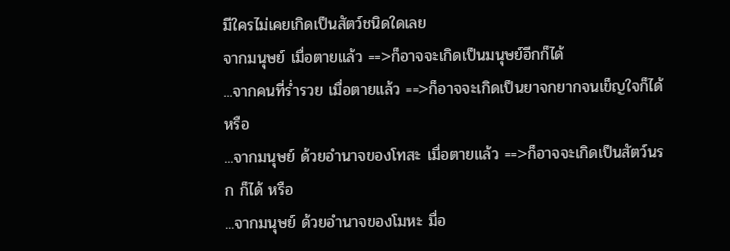มีใครไม่เคยเกิดเป็นสัตว์ชนิดใดเลย
จากมนุษย์ เมื่อตายแล้ว ==>ก็อาจจะเกิดเป็นมนุษย์อีกก็ได้
...จากคนที่ร่ำรวย เมื่อตายแล้ว ==>ก็อาจจะเกิดเป็นยาจกยากจนเข็ญใจก็ได้ หรือ
...จากมนุษย์ ด้วยอำนาจของโทสะ เมื่อตายแล้ว ==>ก็อาจจะเกิดเป็นสัตว์นรก ก็ได้ หรือ
...จากมนุษย์ ด้วยอำนาจของโมหะ มื่อ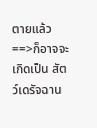ตายแล้ว ==>ก็อาจจะเกิดเป็น สัตว์เดรัจฉาน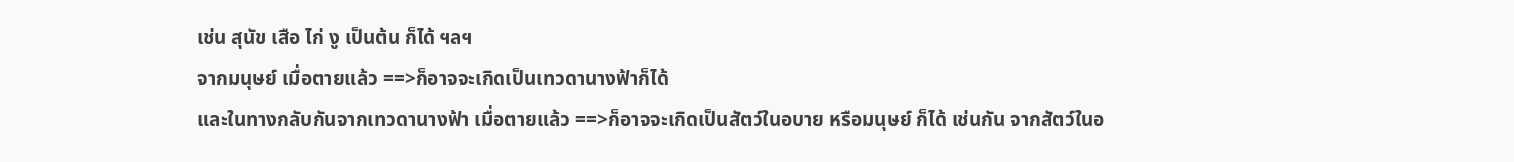เช่น สุนัข เสือ ไก่ งู เป็นต้น ก็ได้ ฯลฯ
จากมนุษย์ เมื่อตายแล้ว ==>ก็อาจจะเกิดเป็นเทวดานางฟ้าก็ได้
และในทางกลับกันจากเทวดานางฟ้า เมื่อตายแล้ว ==>ก็อาจจะเกิดเป็นสัตว์ในอบาย หรือมนุษย์ ก็ได้ เช่นกัน จากสัตว์ในอ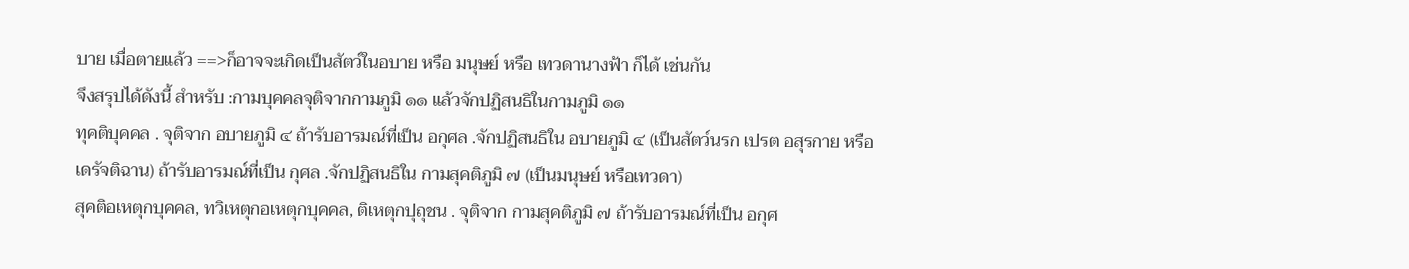บาย เมื่อตายแล้ว ==>ก็อาจจะเกิดเป็นสัตว์ในอบาย หรือ มนุษย์ หรือ เทวดานางฟ้า ก็ได้ เช่นกัน
จึงสรุปได้ดังนี้ สำหรับ :กามบุคคลจุติจากกามภูมิ ๑๑ แล้วจักปฏิสนธิในกามภูมิ ๑๑
ทุคติบุคคล . จุติจาก อบายภูมิ ๔ ถ้ารับอารมณ์ที่เป็น อกุศล .จักปฏิสนธิใน อบายภูมิ ๔ (เป็นสัตว์นรก เปรต อสุรกาย หรือเดรัจติฉาน) ถ้ารับอารมณ์ที่เป็น กุศล .จักปฏิสนธิใน กามสุคติภูมิ ๗ (เป็นมนุษย์ หรือเทวดา)
สุคติอเหตุกบุคคล, ทวิเหตุกอเหตุกบุคคล, ติเหตุกปุถุชน . จุติจาก กามสุคติภูมิ ๗ ถ้ารับอารมณ์ที่เป็น อกุศ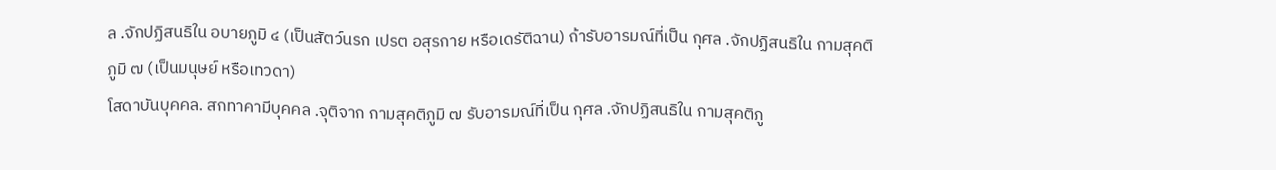ล .จักปฏิสนธิใน อบายภูมิ ๔ (เป็นสัตว์นรก เปรต อสุรกาย หรือเดรัติฉาน) ถ้ารับอารมณ์ที่เป็น กุศล .จักปฏิสนธิใน กามสุคติภูมิ ๗ (เป็นมนุษย์ หรือเทวดา)
โสดาบันบุคคล. สกทาคามีบุคคล .จุติจาก กามสุคติภูมิ ๗ รับอารมณ์ที่เป็น กุศล .จักปฏิสนธิใน กามสุคติภู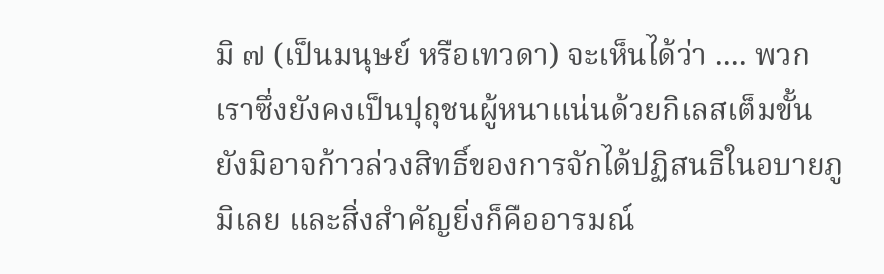มิ ๗ (เป็นมนุษย์ หรือเทวดา) จะเห็นได้ว่า .... พวกเราซึ่งยังคงเป็นปุถุชนผู้หนาแน่นด้วยกิเลสเต็มขั้น ยังมิอาจก้าวล่วงสิทธิ์ของการจักได้ปฏิสนธิในอบายภูมิเลย และสิ่งสำคัญยิ่งก็คืออารมณ์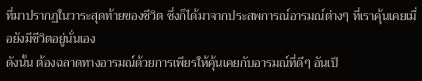ที่มาปรากฏในวาระสุดท้ายของชีวิต ซึ่งก็ได้มาจากประสพการณ์อารมณ์ต่างๆ ที่เราคุ้นเคยเมื่อยังมีชีวิตอยู่นั่นเอง
ดังนั้น ต้องฉลาดทางอารมณ์ด้วยการเพียรให้คุ้นเคยกับอารมณ์ที่ดีๆ อันเป็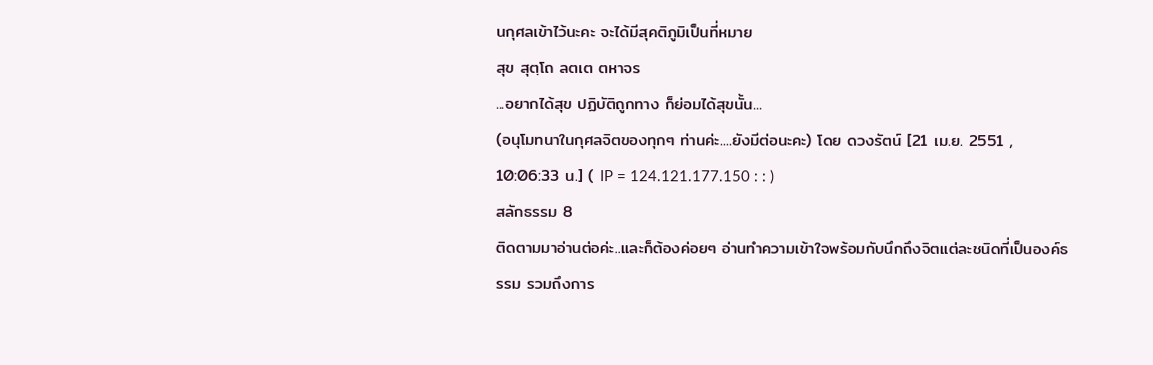นกุศลเข้าไว้นะคะ จะได้มีสุคติภูมิเป็นที่หมาย
สุข สุตฺโถ ลตเต ตหาจร
...อยากได้สุข ปฏิบัติถูกทาง ก็ย่อมได้สุขนั้น...
(อนุโมทนาในกุศลจิตของทุกๆ ท่านค่ะ....ยังมีต่อนะคะ) โดย ดวงรัตน์ [21 เม.ย. 2551 , 10:06:33 น.] ( IP = 124.121.177.150 : : )
สลักธรรม 8
ติดตามมาอ่านต่อค่ะ..และก็ต้องค่อยๆ อ่านทำความเข้าใจพร้อมกับนึกถึงจิตแต่ละชนิดที่เป็นองค์ธรรม รวมถึงการ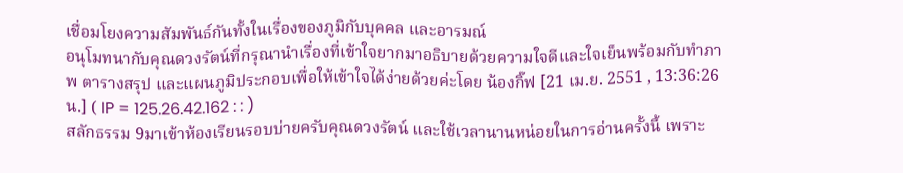เชื่อมโยงความสัมพันธ์กันทั้งในเรื่องของภูมิกับบุคคล และอารมณ์
อนุโมทนากับคุณดวงรัตน์ที่กรุณานำเรื่องที่เข้าใจยากมาอธิบายด้วยความใจดีและใจเย็นพร้อมกับทำภาพ ตารางสรุป และแผนภูมิประกอบเพื่อให้เข้าใจได้ง่ายด้วยค่ะโดย น้องกิ๊ฟ [21 เม.ย. 2551 , 13:36:26 น.] ( IP = 125.26.42.162 : : )
สลักธรรม 9มาเข้าห้องเรียนรอบบ่ายครับคุณดวงรัตน์ และใช้เวลานานหน่อยในการอ่านครั้งนี้ เพราะ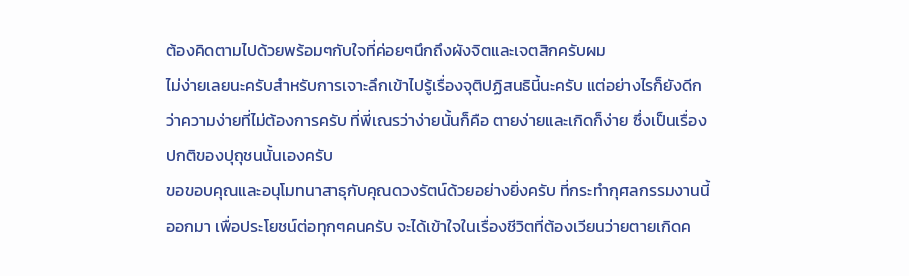ต้องคิดตามไปด้วยพร้อมๆกับใจที่ค่อยๆนึกถึงผังจิตและเจตสิกครับผม
ไม่ง่ายเลยนะครับสำหรับการเจาะลึกเข้าไปรู้เรื่องจุติปฏิสนธินี้นะครับ แต่อย่างไรก็ยังดีกว่าความง่ายที่ไม่ต้องการครับ ที่พี่เณรว่าง่ายนั้นก็คือ ตายง่ายและเกิดก็ง่าย ซึ่งเป็นเรื่องปกติของปุถุชนนั้นเองครับ
ขอขอบคุณและอนุโมทนาสาธุกับคุณดวงรัตน์ด้วยอย่างยิ่งครับ ที่กระทำกุศลกรรมงานนี้ออกมา เพื่อประโยชน์ต่อทุกๆคนครับ จะได้เข้าใจในเรื่องชีวิตที่ต้องเวียนว่ายตายเกิดค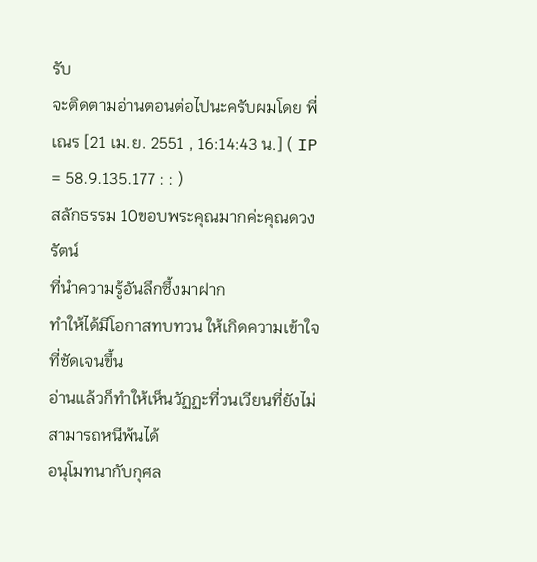รับ
จะติดตามอ่านตอนต่อไปนะครับผมโดย พี่เณร [21 เม.ย. 2551 , 16:14:43 น.] ( IP = 58.9.135.177 : : )
สลักธรรม 10ขอบพระคุณมากค่ะคุณดวงรัตน์
ที่นำความรู้อันลึกซึ้งมาฝาก
ทำให้ได้มีโอกาสทบทวน ให้เกิดความเข้าใจที่ชัดเจนขึ้น
อ่านแล้วก็ทำให้เห็นวัฏฏะที่วนเวียนที่ยังไม่สามารถหนีพ้นได้
อนุโมทนากับกุศล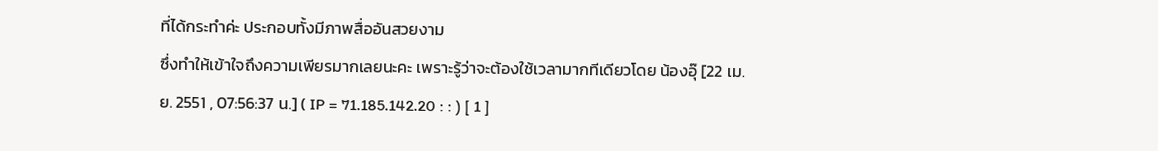ที่ได้กระทำค่ะ ประกอบทั้งมีภาพสื่ออันสวยงาม
ซึ่งทำให้เข้าใจถึงความเพียรมากเลยนะคะ เพราะรู้ว่าจะต้องใช้เวลามากทีเดียวโดย น้องอุ๊ [22 เม.ย. 2551 , 07:56:37 น.] ( IP = 71.185.142.20 : : ) [ 1 ]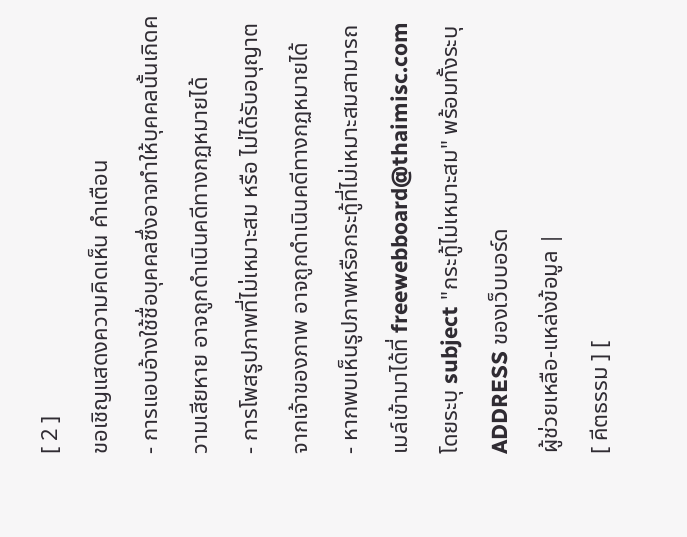[ 2 ]
ขอเชิญแสดงความคิดเห็น คำเตือน
- การแอบอ้างใช้ชื่อบุคคลซึ่งอาจทำให้บุคคลนั้นเกิดความเสียหาย อาจถูกดำเนินคดีทางกฏหมายได้
- การโพสรูปภาพที่ไม่เหมาะสม หรือ ไม่ได้รับอนุญาตจากเจ้าของภาพ อาจถูกดำเนินคดีทางกฏหมายได้
- หากพบเห็นรูปภาพหรือกระทู้ที่ไม่เหมาะสมสามารถเมล์เข้ามาได้ที่ freewebboard@thaimisc.com โดยระบุ subject "กระทู้ไม่เหมาะสม" พร้อมทั้งระบุ ADDRESS ของเว็บบอร์ด
ผู้ช่วยเหลือ-แหล่งข้อมูล |
[ คีตธรรม ] [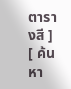ตารางสี ] [ ค้นหา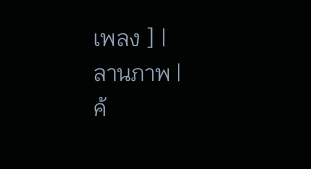เพลง ] |
ลานภาพ |
ค้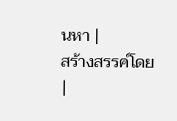นหา |
สร้างสรรค์โดย |